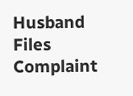Husband Files Complaint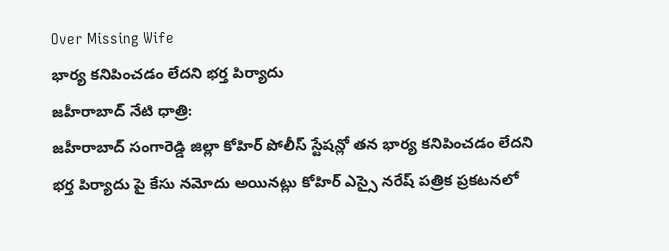Over Missing Wife
భార్య కనిపించడం లేదని భర్త పిర్యాదు
జహీరాబాద్ నేటి ధాత్రి:
జహీరాబాద్ సంగారెడ్డి జిల్లా కోహిర్ పోలీస్ స్టేషన్లో తన భార్య కనిపించడం లేదని భర్త పిర్యాదు పై కేసు నమోదు అయినట్లు కోహిర్ ఎస్సై నరేష్ పత్రిక ప్రకటనలో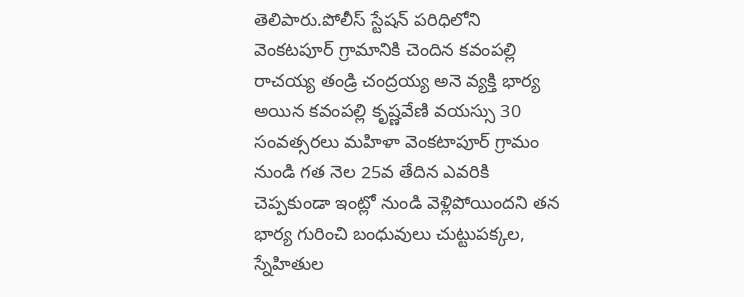తెలిపారు.పోలీస్ స్టేషన్ పరిధిలోని వెంకటపూర్ గ్రామానికి చెందిన కవంపల్లి రాచయ్య తండ్రి చంద్రయ్య అనె వ్యక్తి భార్య అయిన కవంపల్లి కృష్ణవేణి వయస్సు 30 సంవత్సరలు మహిళా వెంకటాపూర్ గ్రామం నుండి గత నెల 25వ తేదిన ఎవరికి చెప్పకుండా ఇంట్లో నుండి వెళ్లిపోయిందని తన భార్య గురించి బంధువులు చుట్టుపక్కల, స్నేహితుల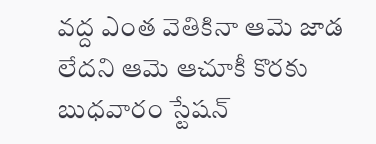వద్ద ఎంత వెతికినా ఆమె జాడ లేదని ఆమె ఆచూకీ కొరకు బుధవారం స్టేషన్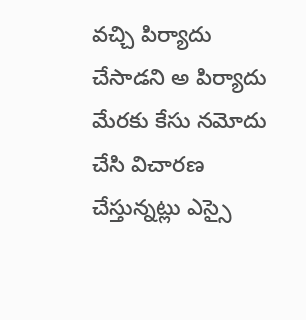వచ్చి పిర్యాదు చేసాడని అ పిర్యాదు మేరకు కేసు నమోదు చేసి విచారణ చేస్తున్నట్లు ఎస్సై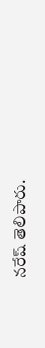నరేష్ తెలిపారు.